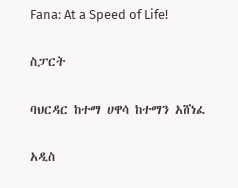Fana: At a Speed of Life!

ስፓርት

ባህርዳር ከተማ ሀዋሳ ከተማን አሸነፈ

አዲስ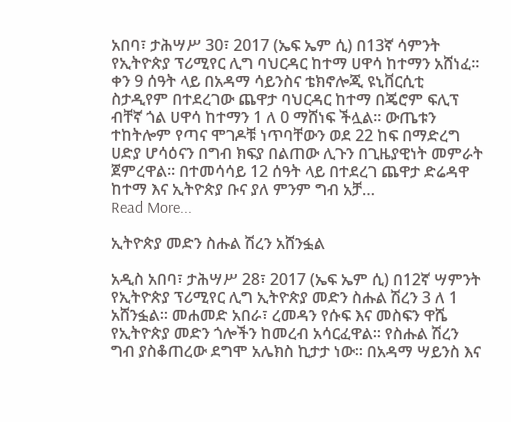አበባ፣ ታሕሣሥ 30፣ 2017 (ኤፍ ኤም ሲ) በ13ኛ ሳምንት የኢትዮጵያ ፕሪሚየር ሊግ ባህርዳር ከተማ ሀዋሳ ከተማን አሸነፈ፡፡ ቀን 9 ሰዓት ላይ በአዳማ ሳይንስና ቴክኖሎጂ ዩኒቨርሲቲ ስታዲየም በተደረገው ጨዋታ ባህርዳር ከተማ በጄሮም ፍሊፕ ብቸኛ ጎል ሀዋሳ ከተማን 1 ለ 0 ማሸነፍ ችሏል፡፡ ውጤቱን ተከትሎም የጣና ሞገዶቹ ነጥባቸውን ወደ 22 ከፍ በማድረግ ሀድያ ሆሳዕናን በግብ ክፍያ በልጠው ሊጉን በጊዜያዊነት መምራት ጀምረዋል፡፡ በተመሳሳይ 12 ሰዓት ላይ በተደረገ ጨዋታ ድሬዳዋ ከተማ እና ኢትዮጵያ ቡና ያለ ምንም ግብ አቻ…
Read More...

ኢትዮጵያ መድን ስሑል ሽረን አሸንፏል

አዲስ አበባ፣ ታሕሣሥ 28፣ 2017 (ኤፍ ኤም ሲ) በ12ኛ ሣምንት የኢትዮጵያ ፕሪሚየር ሊግ ኢትዮጵያ መድን ስሑል ሽረን 3 ለ 1 አሸንፏል፡፡ መሐመድ አበራ፣ ረመዳን የሱፍ እና መስፍን ዋሼ የኢትዮጵያ መድን ጎሎችን ከመረብ አሳርፈዋል፡፡ የስሑል ሽረን ግብ ያስቆጠረው ደግሞ አሌክስ ኪታታ ነው፡፡ በአዳማ ሣይንስ እና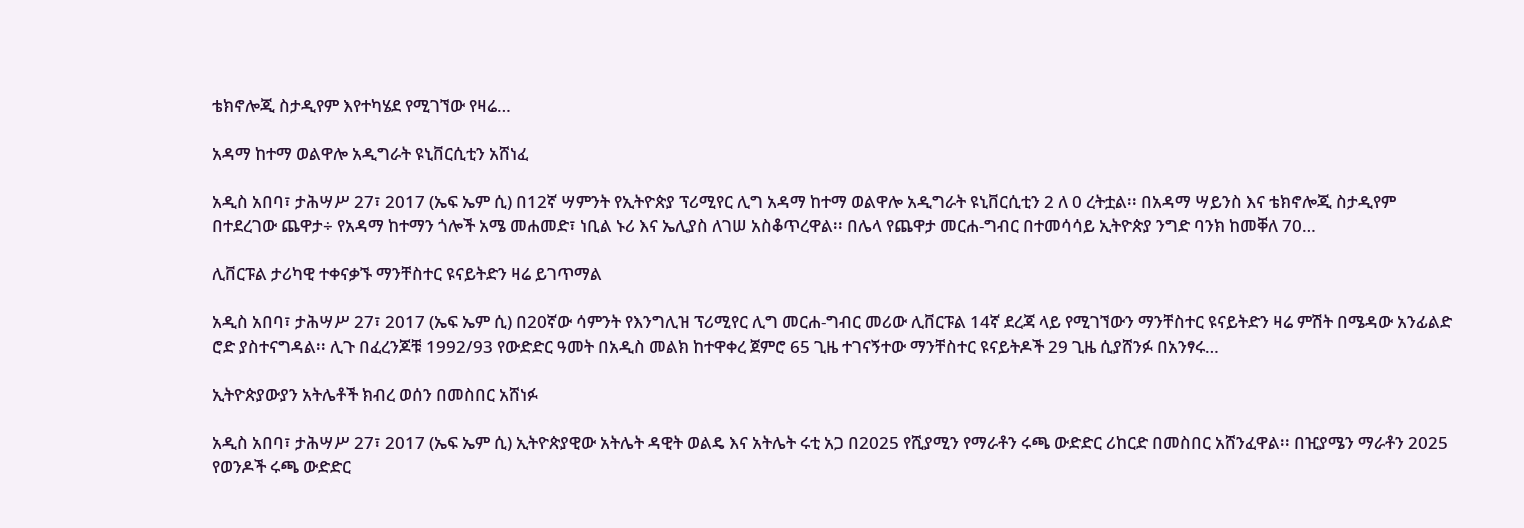ቴክኖሎጂ ስታዲየም እየተካሄደ የሚገኘው የዛሬ…

አዳማ ከተማ ወልዋሎ አዲግራት ዩኒቨርሲቲን አሸነፈ

አዲስ አበባ፣ ታሕሣሥ 27፣ 2017 (ኤፍ ኤም ሲ) በ12ኛ ሣምንት የኢትዮጵያ ፕሪሚየር ሊግ አዳማ ከተማ ወልዋሎ አዲግራት ዩኒቨርሲቲን 2 ለ 0 ረትቷል፡፡ በአዳማ ሣይንስ እና ቴክኖሎጂ ስታዲየም በተደረገው ጨዋታ÷ የአዳማ ከተማን ጎሎች አሜ መሐመድ፣ ነቢል ኑሪ እና ኤሊያስ ለገሠ አስቆጥረዋል፡፡ በሌላ የጨዋታ መርሐ-ግብር በተመሳሳይ ኢትዮጵያ ንግድ ባንክ ከመቐለ 70…

ሊቨርፑል ታሪካዊ ተቀናቃኙ ማንቸስተር ዩናይትድን ዛሬ ይገጥማል

አዲስ አበባ፣ ታሕሣሥ 27፣ 2017 (ኤፍ ኤም ሲ) በ20ኛው ሳምንት የእንግሊዝ ፕሪሚየር ሊግ መርሐ-ግብር መሪው ሊቨርፑል 14ኛ ደረጃ ላይ የሚገኘውን ማንቸስተር ዩናይትድን ዛሬ ምሽት በሜዳው አንፊልድ ሮድ ያስተናግዳል፡፡ ሊጉ በፈረንጆቹ 1992/93 የውድድር ዓመት በአዲስ መልክ ከተዋቀረ ጀምሮ 65 ጊዜ ተገናኝተው ማንቸስተር ዩናይትዶች 29 ጊዜ ሲያሸንፉ በአንፃሩ…

ኢትዮጵያውያን አትሌቶች ክብረ ወሰን በመስበር አሸነፉ

አዲስ አበባ፣ ታሕሣሥ 27፣ 2017 (ኤፍ ኤም ሲ) ኢትዮጵያዊው አትሌት ዳዊት ወልዴ እና አትሌት ሩቲ አጋ በ2025 የሺያሚን የማራቶን ሩጫ ውድድር ሪከርድ በመስበር አሸንፈዋል፡፡ በዢያሜን ማራቶን 2025 የወንዶች ሩጫ ውድድር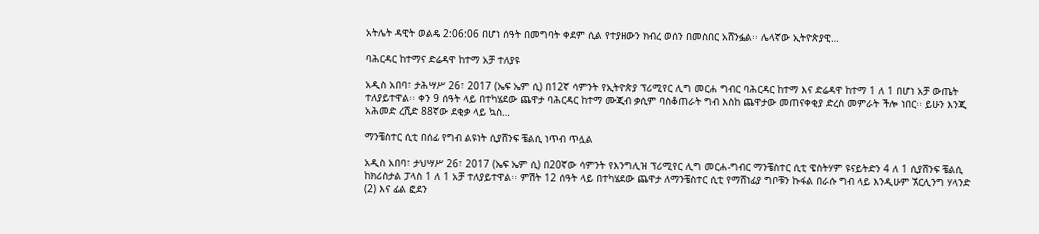አትሌት ዳዊት ወልዴ 2:06:06 በሆነ ሰዓት በመግባት ቀደም ሲል የተያዘውን ክብረ ወሰን በመስበር አሸንፏል፡፡ ሌላኛው ኢትዮጵያዊ…

ባሕርዳር ከተማና ድሬዳዋ ከተማ አቻ ተለያዩ

አዲስ አበባ፣ ታሕሣሥ 26፣ 2017 (ኤፍ ኤም ሲ) በ12ኛ ሳምንት የኢትዮጵያ ፕሪሚየር ሊግ መርሐ ግብር ባሕርዳር ከተማ እና ድሬዳዋ ከተማ 1 ለ 1 በሆነ አቻ ውጤት ተለያይተዋል፡፡ ቀን 9 ሰዓት ላይ በተካሄደው ጨዋታ ባሕርዳር ከተማ ሙጂብ ቃሲም ባስቆጠራት ግብ እስከ ጨዋታው መጠናቀቂያ ድረስ መምራት ችሎ ነበር፡፡ ይሁን እንጂ አሕመድ ረሺድ 88ኛው ደቂቃ ላይ ኳስ…

ማንቼስተር ሲቲ በሰፊ የግብ ልዩነት ሲያሸንፍ ቼልሲ ነጥብ ጥሏል

አዲስ አበባ፣ ታህሣሥ 26፣ 2017 (ኤፍ ኤም ሲ) በ20ኛው ሳምንት የእንግሊዝ ፕሪሚየር ሊግ መርሐ-ግብር ማንቼስተር ሲቲ ዌስትሃም ዩናይትድን 4 ለ 1 ሲያሸንፍ ቼልሲ ከክሪስታል ፓላስ 1 ለ 1 አቻ ተለያይተዋል፡፡ ምሽት 12 ሰዓት ላይ በተካሄደው ጨዋታ ለማንቼስተር ሲቲ የማሸነፊያ ግቦቹን ኩፋል በራሱ ግብ ላይ እንዲሁም ኧርሊንግ ሃላንድ (2) እና ፊል ፎደን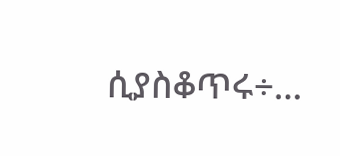ሲያስቆጥሩ÷…